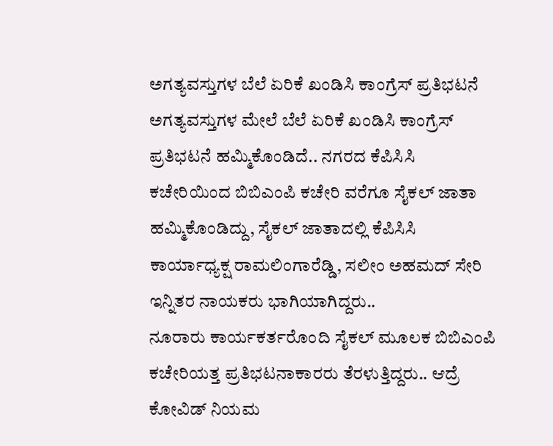ಅಗತ್ಯವಸ್ತುಗಳ ಬೆಲೆ ಏರಿಕೆ ಖಂಡಿಸಿ ಕಾಂಗ್ರೆಸ್ ಪ್ರತಿಭಟನೆ
ಅಗತ್ಯವಸ್ತುಗಳ ಮೇಲೆ ಬೆಲೆ ಏರಿಕೆ ಖಂಡಿಸಿ ಕಾಂಗ್ರೆಸ್ ಪ್ರತಿಭಟನೆ ಹಮ್ಮಿಕೊಂಡಿದೆ.. ನಗರದ ಕೆಪಿಸಿಸಿ ಕಚೇರಿಯಿಂದ ಬಿಬಿಎಂಪಿ ಕಚೇರಿ ವರೆಗೂ ಸೈಕಲ್ ಜಾತಾ ಹಮ್ಮಿಕೊಂಡಿದ್ದು, ಸೈಕಲ್ ಜಾತಾದಲ್ಲಿ ಕೆಪಿಸಿಸಿ ಕಾರ್ಯಾಧ್ಯಕ್ಷ ರಾಮಲಿಂಗಾರೆಡ್ಡಿ, ಸಲೀಂ ಅಹಮದ್ ಸೇರಿ ಇನ್ನಿತರ ನಾಯಕರು ಭಾಗಿಯಾಗಿದ್ದರು..
ನೂರಾರು ಕಾರ್ಯಕರ್ತರೊಂದಿ ಸೈಕಲ್ ಮೂಲಕ ಬಿಬಿಎಂಪಿ ಕಚೇರಿಯತ್ತ ಪ್ರತಿಭಟನಾಕಾರರು ತೆರಳುತ್ತಿದ್ದರು.. ಆದ್ರೆ ಕೋವಿಡ್ ನಿಯಮ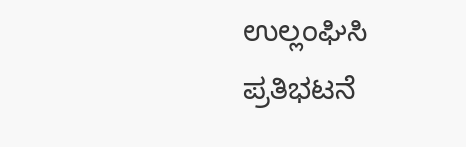ಉಲ್ಲಂಘಿಸಿ ಪ್ರತಿಭಟನೆ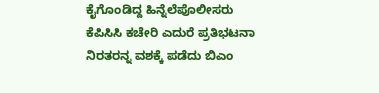ಕೈಗೊಂಡಿದ್ದ ಹಿನ್ನೆಲೆಪೊಲೀಸರು ಕೆಪಿಸಿಸಿ ಕಚೇರಿ ಎದುರೆ ಪ್ರತಿಭಟನಾ ನಿರತರನ್ನ ವಶಕ್ಕೆ ಪಡೆದು ಬಿಎಂ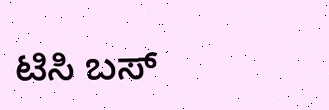ಟಿಸಿ ಬಸ್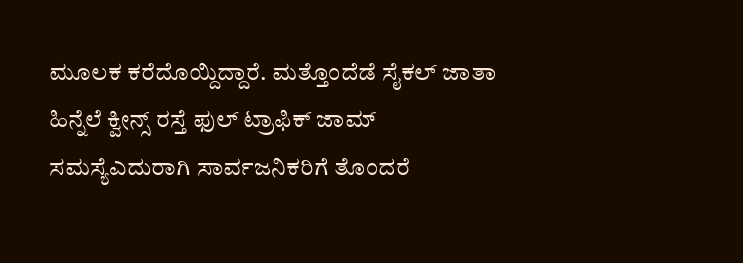ಮೂಲಕ ಕರೆದೊಯ್ದಿದ್ದಾರೆ. ಮತ್ತೊಂದೆಡೆ ಸೈಕಲ್ ಜಾತಾ ಹಿನ್ನೆಲೆ ಕ್ವೀನ್ಸ್ ರಸ್ತೆ ಫುಲ್ ಟ್ರಾಫಿಕ್ ಜಾಮ್ ಸಮಸ್ಯೆಎದುರಾಗಿ ಸಾರ್ವಜನಿಕರಿಗೆ ತೊಂದರೆ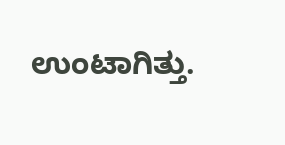ಉಂಟಾಗಿತ್ತು.